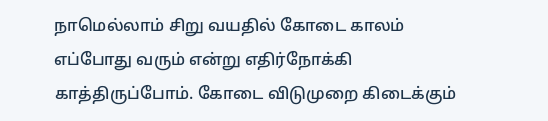நாமெல்லாம் சிறு வயதில் கோடை காலம் எப்போது வரும் என்று எதிர்நோக்கி காத்திருப்போம். கோடை விடுமுறை கிடைக்கும்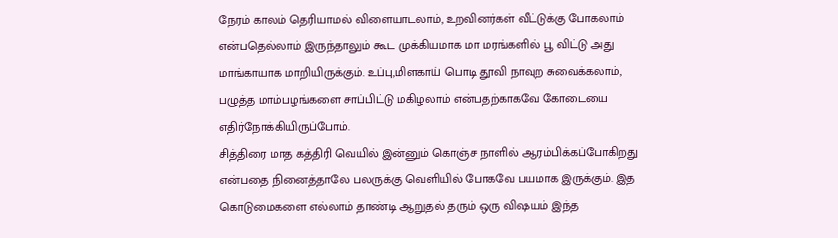நேரம் காலம் தெரியாமல் விளையாடலாம், உறவினர்கள் வீட்டுக்கு போகலாம் என்பதெல்லாம் இருந்தாலும் கூட முக்கியமாக மா மரங்களில் பூ விட்டு அது மாங்காயாக மாறியிருக்கும். உப்பு,மிளகாய் பொடி தூவி நாவுற சுவைக்கலாம், பழுத்த மாம்பழங்களை சாப்பிட்டு மகிழலாம் என்பதற்காகவே கோடையை எதிர்நோக்கியிருப்போம்.
சித்திரை மாத கத்திரி வெயில் இன்னும் கொஞ்ச நாளில் ஆரம்பிக்கப்போகிறது என்பதை நினைத்தாலே பலருக்கு வெளியில் போகவே பயமாக இருக்கும். இத கொடுமைகளை எல்லாம் தாண்டி ஆறுதல் தரும் ஒரு விஷயம் இந்த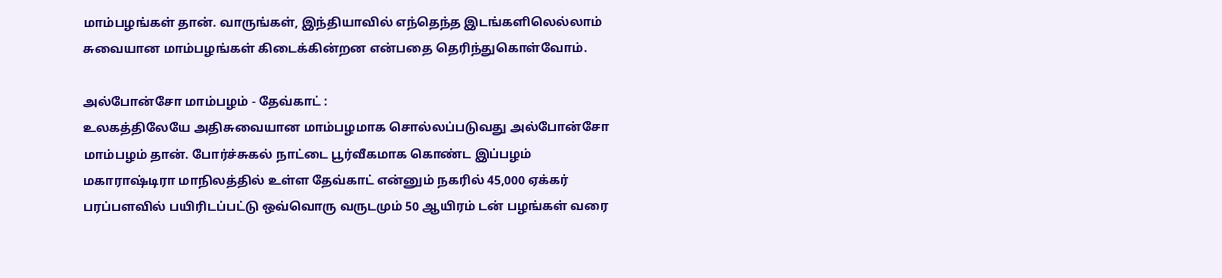மாம்பழங்கள் தான். வாருங்கள், இந்தியாவில் எந்தெந்த இடங்களிலெல்லாம் சுவையான மாம்பழங்கள் கிடைக்கின்றன என்பதை தெரிந்துகொள்வோம்.

அல்போன்சோ மாம்பழம் - தேவ்காட் :
உலகத்திலேயே அதிசுவையான மாம்பழமாக சொல்லப்படுவது அல்போன்சோ மாம்பழம் தான். போர்ச்சுகல் நாட்டை பூர்வீகமாக கொண்ட இப்பழம் மகாராஷ்டிரா மாநிலத்தில் உள்ள தேவ்காட் என்னும் நகரில் 45,000 ஏக்கர் பரப்பளவில் பயிரிடப்பட்டு ஒவ்வொரு வருடமும் 50 ஆயிரம் டன் பழங்கள் வரை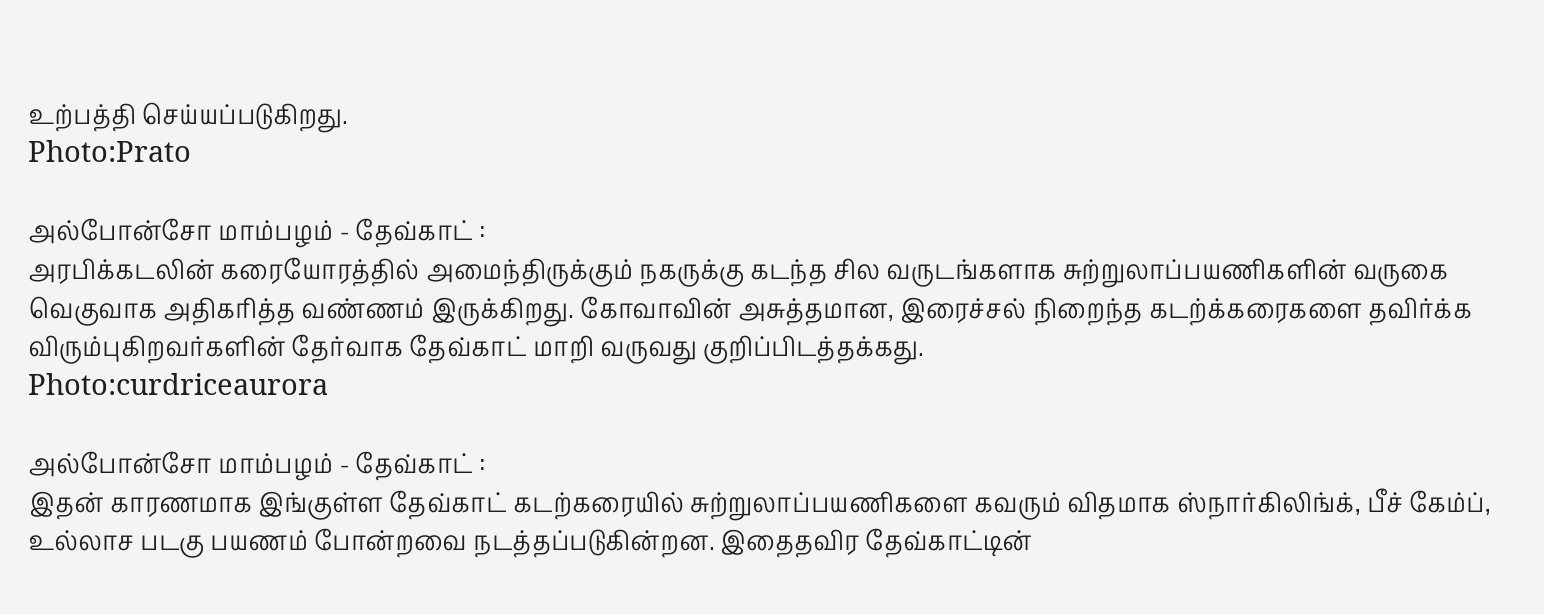உற்பத்தி செய்யப்படுகிறது.
Photo:Prato

அல்போன்சோ மாம்பழம் - தேவ்காட் :
அரபிக்கடலின் கரையோரத்தில் அமைந்திருக்கும் நகருக்கு கடந்த சில வருடங்களாக சுற்றுலாப்பயணிகளின் வருகை வெகுவாக அதிகரித்த வண்ணம் இருக்கிறது. கோவாவின் அசுத்தமான, இரைச்சல் நிறைந்த கடற்க்கரைகளை தவிர்க்க விரும்புகிறவர்களின் தேர்வாக தேவ்காட் மாறி வருவது குறிப்பிடத்தக்கது.
Photo:curdriceaurora

அல்போன்சோ மாம்பழம் - தேவ்காட் :
இதன் காரணமாக இங்குள்ள தேவ்காட் கடற்கரையில் சுற்றுலாப்பயணிகளை கவரும் விதமாக ஸ்நார்கிலிங்க், பீச் கேம்ப், உல்லாச படகு பயணம் போன்றவை நடத்தப்படுகின்றன. இதைதவிர தேவ்காட்டின்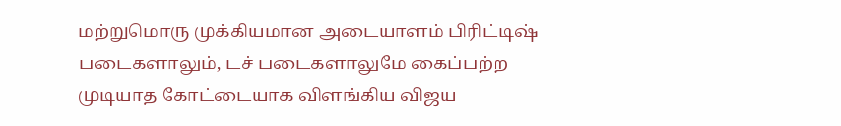மற்றுமொரு முக்கியமான அடையாளம் பிரிட்டிஷ் படைகளாலும், டச் படைகளாலுமே கைப்பற்ற முடியாத கோட்டையாக விளங்கிய விஜய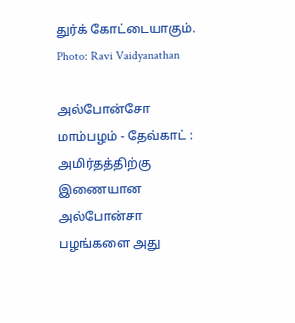துர்க் கோட்டையாகும்.
Photo: Ravi Vaidyanathan

அல்போன்சோ மாம்பழம் - தேவ்காட் :
அமிர்தத்திற்கு இணையான அல்போன்சா பழங்களை அது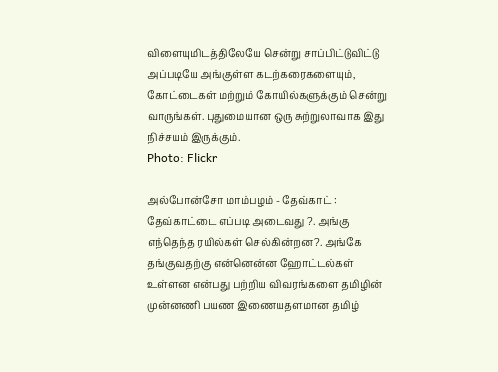விளையுமிடத்திலேயே சென்று சாப்பிட்டுவிட்டு அப்படியே அங்குள்ள கடற்கரைகளையும், கோட்டைகள் மற்றும் கோயில்களுக்கும் சென்று வாருங்கள். புதுமையான ஒரு சுற்றுலாவாக இது நிச்சயம் இருக்கும்.
Photo: Flickr

அல்போன்சோ மாம்பழம் - தேவ்காட் :
தேவ்காட்டை எப்படி அடைவது ?. அங்கு எந்தெந்த ரயில்கள் செல்கின்றன?. அங்கே தங்குவதற்கு என்னென்ன ஹோட்டல்கள் உள்ளன என்பது பற்றிய விவரங்களை தமிழின் முன்னணி பயண இணையதளமான தமிழ்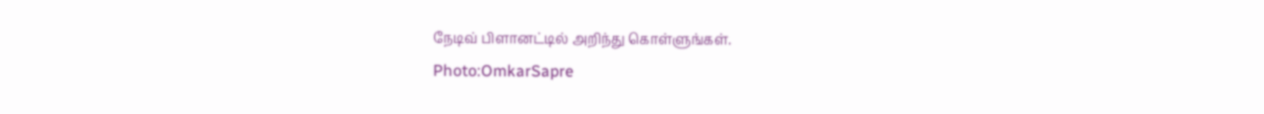நேடிவ் பிளானட்டில் அறிந்து கொள்ளுங்கள்.
Photo:OmkarSapre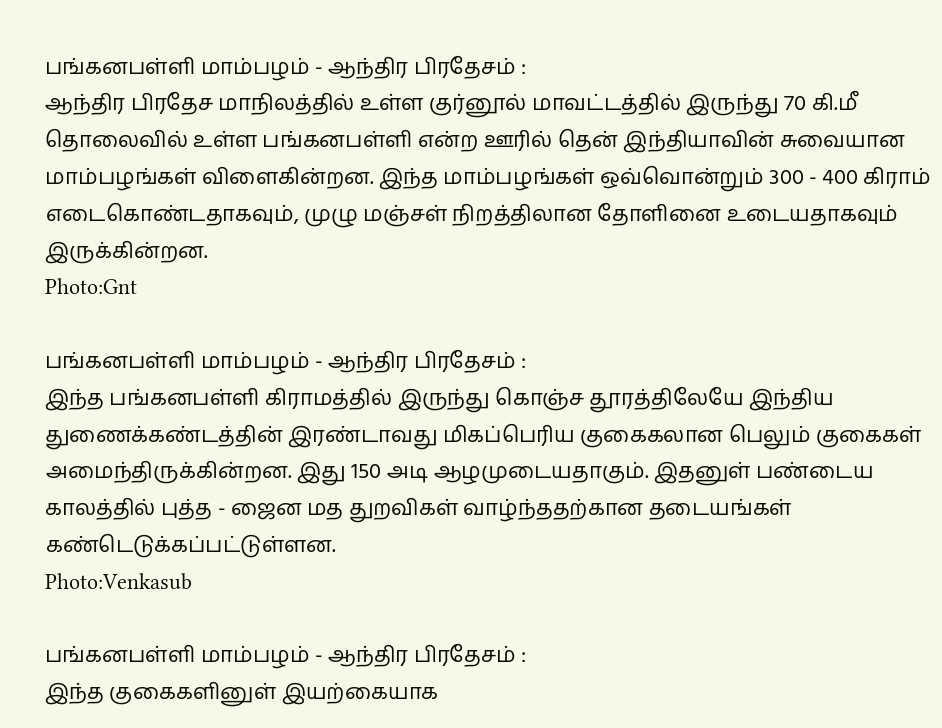பங்கனபள்ளி மாம்பழம் - ஆந்திர பிரதேசம் :
ஆந்திர பிரதேச மாநிலத்தில் உள்ள குர்னூல் மாவட்டத்தில் இருந்து 70 கி.மீ தொலைவில் உள்ள பங்கனபள்ளி என்ற ஊரில் தென் இந்தியாவின் சுவையான மாம்பழங்கள் விளைகின்றன. இந்த மாம்பழங்கள் ஒவ்வொன்றும் 300 - 400 கிராம் எடைகொண்டதாகவும், முழு மஞ்சள் நிறத்திலான தோளினை உடையதாகவும் இருக்கின்றன.
Photo:Gnt

பங்கனபள்ளி மாம்பழம் - ஆந்திர பிரதேசம் :
இந்த பங்கனபள்ளி கிராமத்தில் இருந்து கொஞ்ச தூரத்திலேயே இந்திய துணைக்கண்டத்தின் இரண்டாவது மிகப்பெரிய குகைகலான பெலும் குகைகள் அமைந்திருக்கின்றன. இது 150 அடி ஆழமுடையதாகும். இதனுள் பண்டைய காலத்தில் புத்த - ஜைன மத துறவிகள் வாழ்ந்ததற்கான தடையங்கள் கண்டெடுக்கப்பட்டுள்ளன.
Photo:Venkasub

பங்கனபள்ளி மாம்பழம் - ஆந்திர பிரதேசம் :
இந்த குகைகளினுள் இயற்கையாக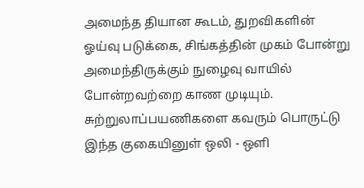அமைந்த தியான கூடம், துறவிகளின் ஓய்வு படுக்கை, சிங்கத்தின் முகம் போன்று அமைந்திருக்கும் நுழைவு வாயில் போன்றவற்றை காண முடியும். சுற்றுலாப்பயணிகளை கவரும் பொருட்டு இந்த குகையினுள் ஒலி - ஒளி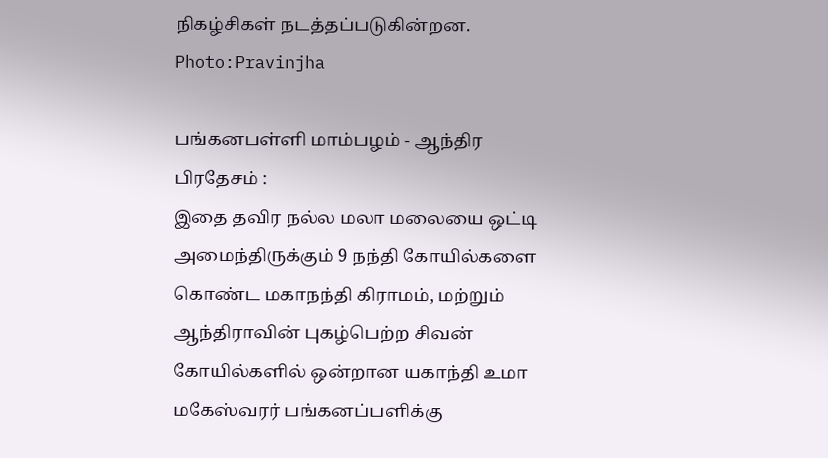நிகழ்சிகள் நடத்தப்படுகின்றன.
Photo:Pravinjha

பங்கனபள்ளி மாம்பழம் - ஆந்திர பிரதேசம் :
இதை தவிர நல்ல மலா மலையை ஒட்டி அமைந்திருக்கும் 9 நந்தி கோயில்களை கொண்ட மகாநந்தி கிராமம், மற்றும் ஆந்திராவின் புகழ்பெற்ற சிவன் கோயில்களில் ஒன்றான யகாந்தி உமா மகேஸ்வரர் பங்கனப்பளிக்கு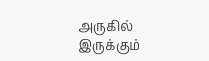அருகில் இருக்கும்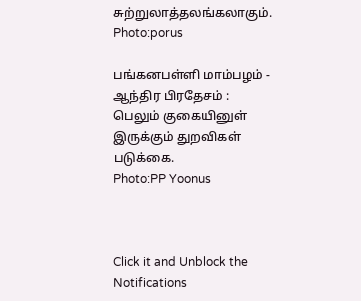சுற்றுலாத்தலங்கலாகும்.
Photo:porus

பங்கனபள்ளி மாம்பழம் - ஆந்திர பிரதேசம் :
பெலும் குகையினுள் இருக்கும் துறவிகள் படுக்கை.
Photo:PP Yoonus



Click it and Unblock the Notifications